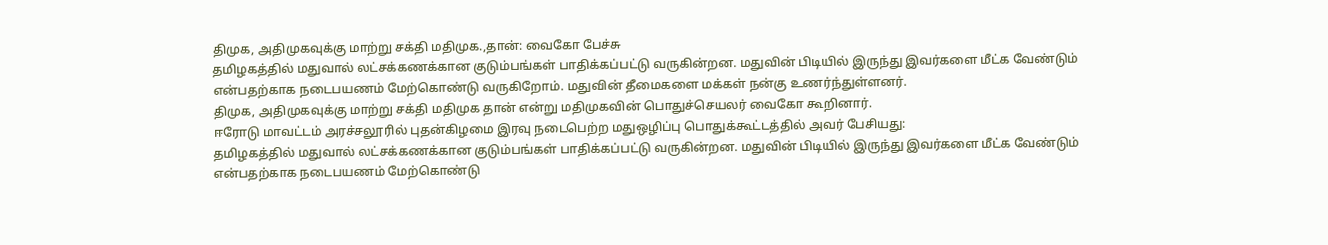திமுக, அதிமுகவுக்கு மாற்று சக்தி மதிமுக.,தான்: வைகோ பேச்சு
தமிழகத்தில் மதுவால் லட்சக்கணக்கான குடும்பங்கள் பாதிக்கப்பட்டு வருகின்றன. மதுவின் பிடியில் இருந்து இவர்களை மீட்க வேண்டும் என்பதற்காக நடைபயணம் மேற்கொண்டு வருகிறோம். மதுவின் தீமைகளை மக்கள் நன்கு உணர்ந்துள்ளனர்.
திமுக, அதிமுகவுக்கு மாற்று சக்தி மதிமுக தான் என்று மதிமுகவின் பொதுச்செயலர் வைகோ கூறினார்.
ஈரோடு மாவட்டம் அரச்சலூரில் புதன்கிழமை இரவு நடைபெற்ற மதுஒழிப்பு பொதுக்கூட்டத்தில் அவர் பேசியது:
தமிழகத்தில் மதுவால் லட்சக்கணக்கான குடும்பங்கள் பாதிக்கப்பட்டு வருகின்றன. மதுவின் பிடியில் இருந்து இவர்களை மீட்க வேண்டும் என்பதற்காக நடைபயணம் மேற்கொண்டு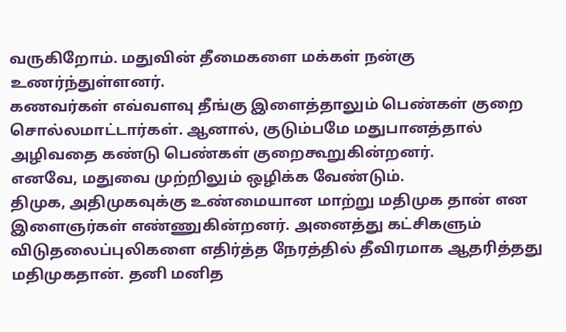வருகிறோம். மதுவின் தீமைகளை மக்கள் நன்கு உணர்ந்துள்ளனர்.
கணவர்கள் எவ்வளவு தீங்கு இளைத்தாலும் பெண்கள் குறை சொல்லமாட்டார்கள். ஆனால், குடும்பமே மதுபானத்தால் அழிவதை கண்டு பெண்கள் குறைகூறுகின்றனர்.
எனவே, மதுவை முற்றிலும் ஒழிக்க வேண்டும்.
திமுக, அதிமுகவுக்கு உண்மையான மாற்று மதிமுக தான் என இளைஞர்கள் எண்ணுகின்றனர். அனைத்து கட்சிகளும் விடுதலைப்புலிகளை எதிர்த்த நேரத்தில் தீவிரமாக ஆதரித்தது மதிமுகதான். தனி மனித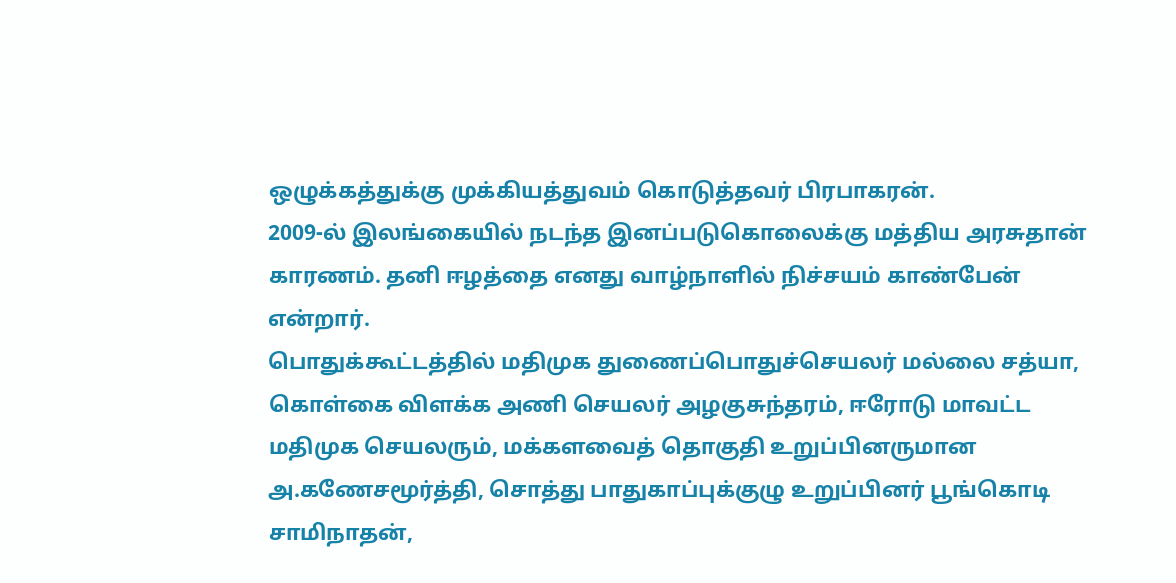ஒழுக்கத்துக்கு முக்கியத்துவம் கொடுத்தவர் பிரபாகரன்.
2009-ல் இலங்கையில் நடந்த இனப்படுகொலைக்கு மத்திய அரசுதான் காரணம். தனி ஈழத்தை எனது வாழ்நாளில் நிச்சயம் காண்பேன் என்றார்.
பொதுக்கூட்டத்தில் மதிமுக துணைப்பொதுச்செயலர் மல்லை சத்யா, கொள்கை விளக்க அணி செயலர் அழகுசுந்தரம், ஈரோடு மாவட்ட மதிமுக செயலரும், மக்களவைத் தொகுதி உறுப்பினருமான அ.கணேசமூர்த்தி, சொத்து பாதுகாப்புக்குழு உறுப்பினர் பூங்கொடி சாமிநாதன்,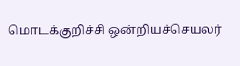மொடக்குறிச்சி ஒன்றியச்செயலர்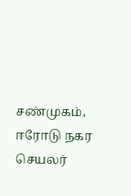சண்முகம், ஈரோடு நகர செயலர்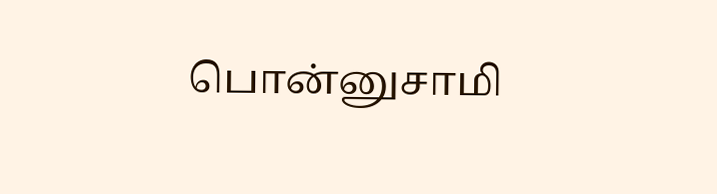பொன்னுசாமி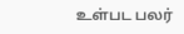உள்பட பலர்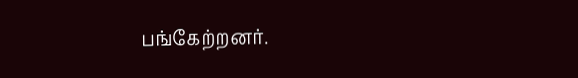பங்கேற்றனர்.